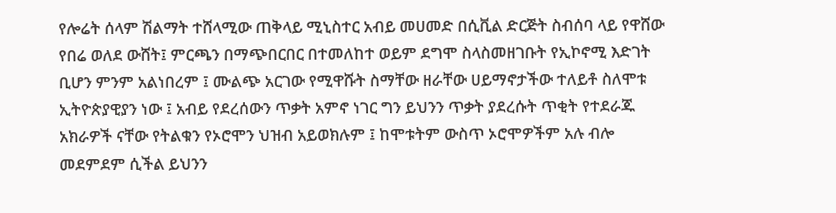የሎሬት ሰላም ሽልማት ተሸላሚው ጠቅላይ ሚኒስተር አብይ መሀመድ በሲቪል ድርጅት ስብሰባ ላይ የዋሸው የበሬ ወለደ ውሸት፤ ምርጫን በማጭበርበር በተመለከተ ወይም ደግሞ ስላስመዘገቡት የኢኮኖሚ እድገት ቢሆን ምንም አልነበረም ፤ ሙልጭ አርገው የሚዋሹት ስማቸው ዘራቸው ሀይማኖታችው ተለይቶ ስለሞቱ ኢትዮጵያዊያን ነው ፤ አብይ የደረሰውን ጥቃት አምኖ ነገር ግን ይህንን ጥቃት ያደረሱት ጥቂት የተደራጁ አክራዎች ናቸው የትልቁን የኦሮሞን ህዝብ አይወክሉም ፤ ከሞቱትም ውስጥ ኦሮሞዎችም አሉ ብሎ መደምደም ሲችል ይህንን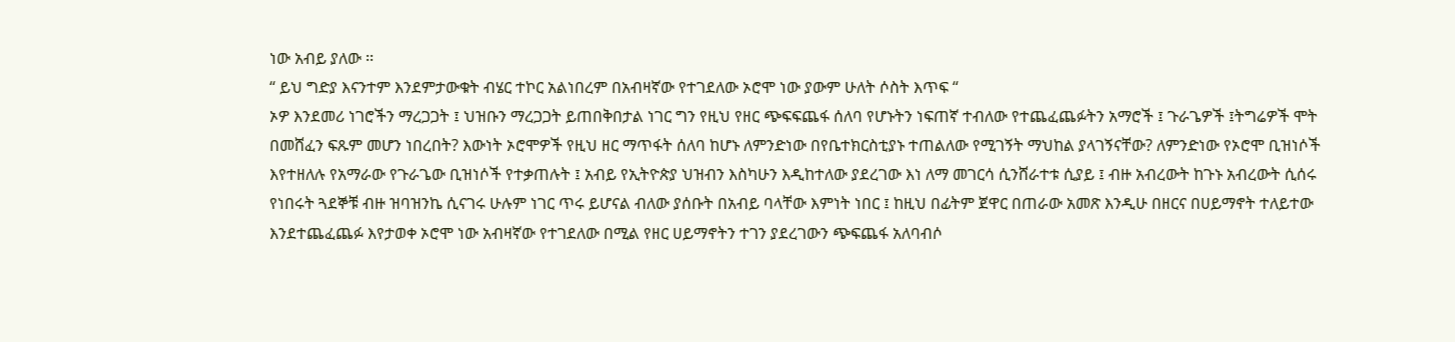ነው አብይ ያለው ፡፡
“ ይህ ግድያ እናንተም እንደምታውቁት ብሄር ተኮር አልነበረም በአብዛኛው የተገደለው ኦሮሞ ነው ያውም ሁለት ሶስት እጥፍ “
ኦዎ እንደመሪ ነገሮችን ማረጋጋት ፤ ህዝቡን ማረጋጋት ይጠበቅበታል ነገር ግን የዚህ የዘር ጭፍፍጨፋ ሰለባ የሆኑትን ነፍጠኛ ተብለው የተጨፈጨፉትን አማሮች ፤ ጉራጌዎች ፤ትግሬዎች ሞት በመሸፈን ፍጹም መሆን ነበረበት? እውነት ኦሮሞዎች የዚህ ዘር ማጥፋት ሰለባ ከሆኑ ለምንድነው በየቤተክርስቲያኑ ተጠልለው የሚገኝት ማህከል ያላገኝናቸው? ለምንድነው የኦሮሞ ቢዝነሶች እየተዘለሉ የአማራው የጉራጌው ቢዝነሶች የተቃጠሉት ፤ አብይ የኢትዮጵያ ህዝብን እስካሁን እዲከተለው ያደረገው እነ ለማ መገርሳ ሲንሸራተቱ ሲያይ ፤ ብዙ አብረውት ከጉኑ አብረውት ሲሰሩ የነበሩት ጓደኞቹ ብዙ ዝባዝንኬ ሲናገሩ ሁሉም ነገር ጥሩ ይሆናል ብለው ያሰቡት በአብይ ባላቸው እምነት ነበር ፤ ከዚህ በፊትም ጀዋር በጠራው አመጽ እንዲሁ በዘርና በሀይማኖት ተለይተው እንደተጨፈጨፉ እየታወቀ ኦሮሞ ነው አብዛኛው የተገደለው በሚል የዘር ሀይማኖትን ተገን ያደረገውን ጭፍጨፋ አለባብሶ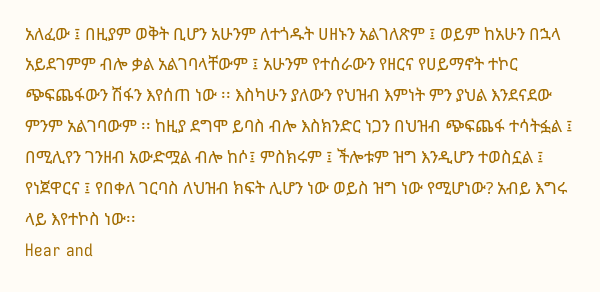አለፈው ፤ በዚያም ወቅት ቢሆን አሁንም ለተጎዱት ሀዘኑን አልገለጽም ፤ ወይም ከአሁን በኋላ አይደገምም ብሎ ቃል አልገባላቸውም ፤ አሁንም የተሰራውን የዘርና የሀይማኖት ተኮር ጭፍጨፋውን ሽፋን እየሰጠ ነው ፡፡ እስካሁን ያለውን የህዝብ እምነት ምን ያህል እንደናደው ምንም አልገባውም ፡፡ ከዚያ ደግሞ ይባስ ብሎ እስክንድር ነጋን በህዝብ ጭፍጨፋ ተሳትፏል ፤ በሚሊየን ገንዘብ አውድሟል ብሎ ከሶ፤ ምስክሩም ፤ ችሎቱም ዝግ እንዲሆን ተወስኗል ፤ የነጀዋርና ፤ የበቀለ ገርባስ ለህዝብ ክፍት ሊሆን ነው ወይስ ዝግ ነው የሚሆነው? አብይ እግሩ ላይ እየተኮስ ነው፡፡
Hear and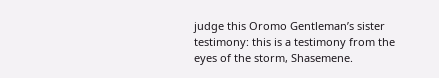judge this Oromo Gentleman’s sister testimony: this is a testimony from the eyes of the storm, Shasemene.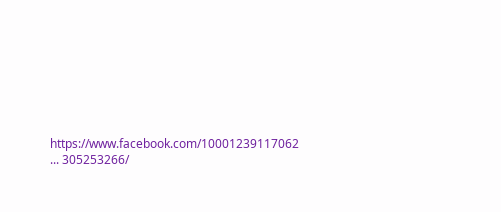https://www.facebook.com/10001239117062 ... 305253266/